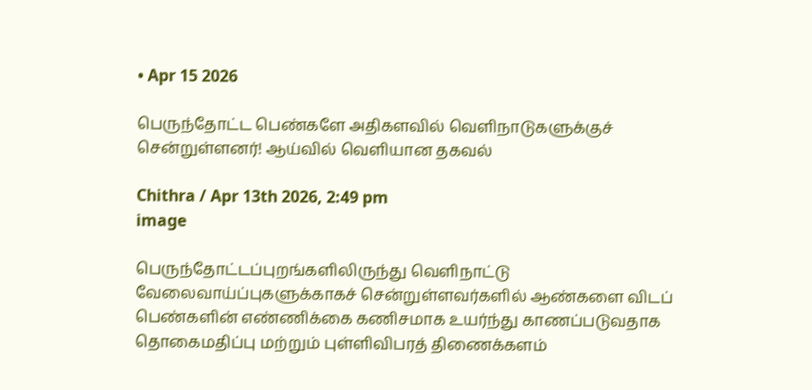• Apr 15 2026

பெருந்தோட்ட பெண்களே அதிகளவில் வெளிநாடுகளுக்குச் சென்றுள்ளனர்! ஆய்வில் வெளியான தகவல்

Chithra / Apr 13th 2026, 2:49 pm
image

பெருந்தோட்டப்புறங்களிலிருந்து வெளிநாட்டு வேலைவாய்ப்புகளுக்காகச் சென்றுள்ளவர்களில் ஆண்களை விடப் பெண்களின் எண்ணிக்கை கணிசமாக உயர்ந்து காணப்படுவதாக தொகைமதிப்பு மற்றும் புள்ளிவிபரத் திணைக்களம்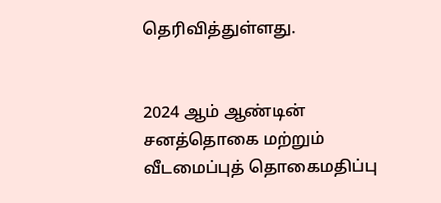தெரிவித்துள்ளது.


2024 ஆம் ஆண்டின் சனத்தொகை மற்றும் வீடமைப்புத் தொகைமதிப்பு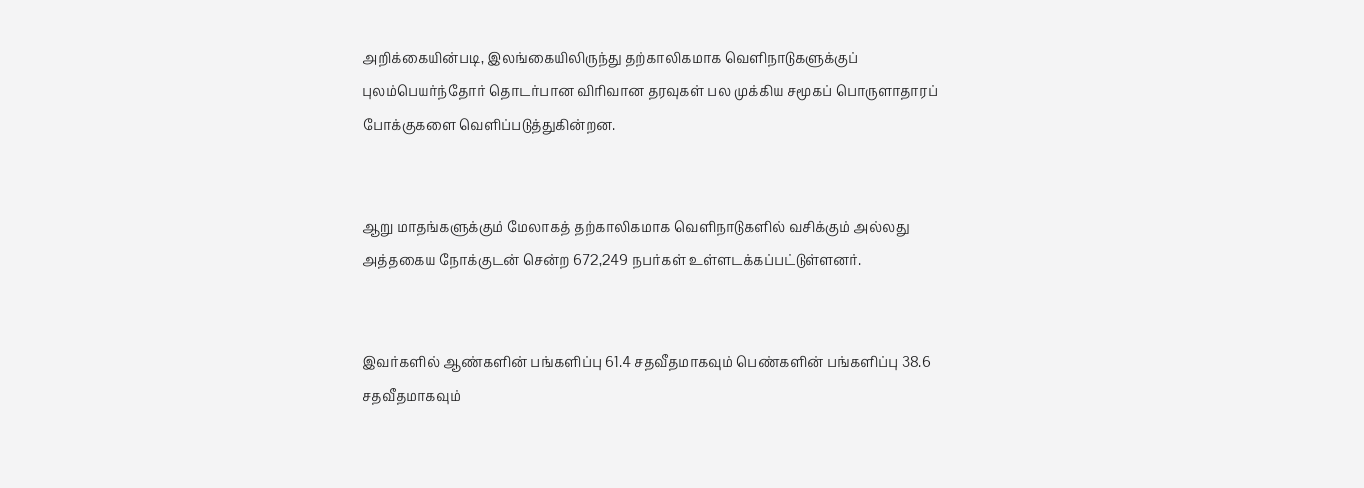அறிக்கையின்படி, இலங்கையிலிருந்து தற்காலிகமாக வெளிநாடுகளுக்குப் புலம்பெயர்ந்தோர் தொடர்பான விரிவான தரவுகள் பல முக்கிய சமூகப் பொருளாதாரப் போக்குகளை வெளிப்படுத்துகின்றன.


ஆறு மாதங்களுக்கும் மேலாகத் தற்காலிகமாக வெளிநாடுகளில் வசிக்கும் அல்லது அத்தகைய நோக்குடன் சென்ற 672,249 நபர்கள் உள்ளடக்கப்பட்டுள்ளனர்.


இவர்களில் ஆண்களின் பங்களிப்பு 61.4 சதவீதமாகவும் பெண்களின் பங்களிப்பு 38.6 சதவீதமாகவும்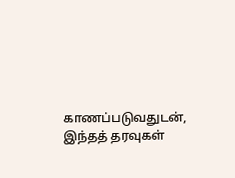காணப்படுவதுடன், இந்தத் தரவுகள்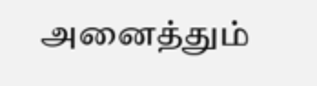அனைத்தும்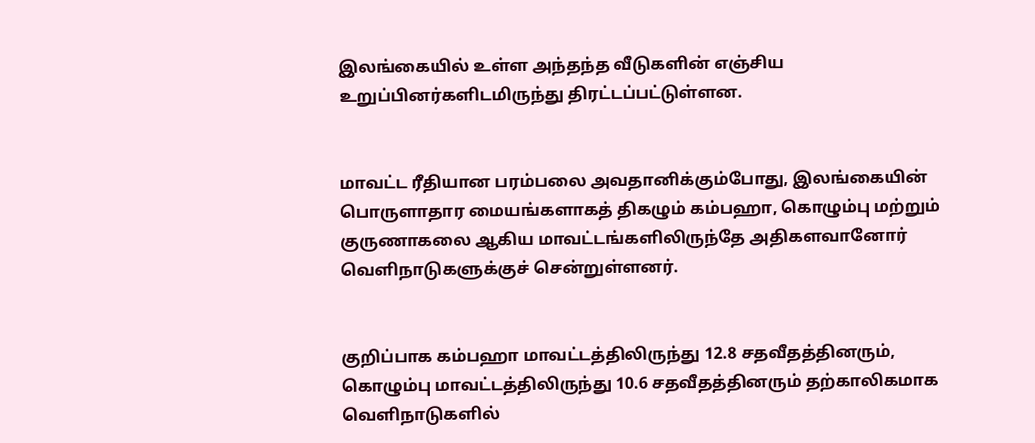இலங்கையில் உள்ள அந்தந்த வீடுகளின் எஞ்சிய உறுப்பினர்களிடமிருந்து திரட்டப்பட்டுள்ளன.


மாவட்ட ரீதியான பரம்பலை அவதானிக்கும்போது, இலங்கையின் பொருளாதார மையங்களாகத் திகழும் கம்பஹா, கொழும்பு மற்றும் குருணாகலை ஆகிய மாவட்டங்களிலிருந்தே அதிகளவானோர் வெளிநாடுகளுக்குச் சென்றுள்ளனர்.


குறிப்பாக கம்பஹா மாவட்டத்திலிருந்து 12.8 சதவீதத்தினரும், கொழும்பு மாவட்டத்திலிருந்து 10.6 சதவீதத்தினரும் தற்காலிகமாக வெளிநாடுகளில்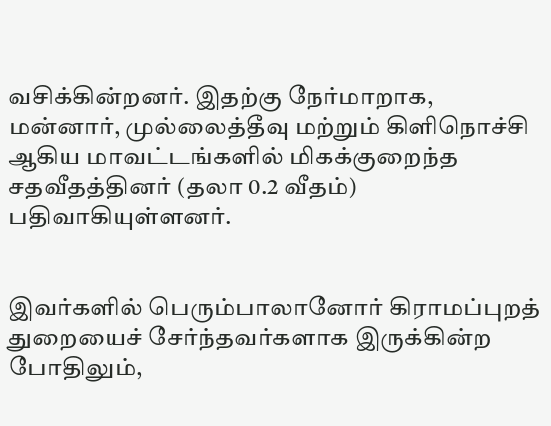வசிக்கின்றனர். இதற்கு நேர்மாறாக, மன்னார், முல்லைத்தீவு மற்றும் கிளிநொச்சி ஆகிய மாவட்டங்களில் மிகக்குறைந்த சதவீதத்தினர் (தலா 0.2 வீதம்) பதிவாகியுள்ளனர்.


இவர்களில் பெரும்பாலானோர் கிராமப்புறத் துறையைச் சேர்ந்தவர்களாக இருக்கின்ற போதிலும்,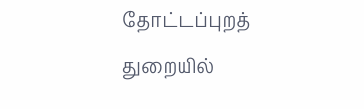தோட்டப்புறத் துறையில்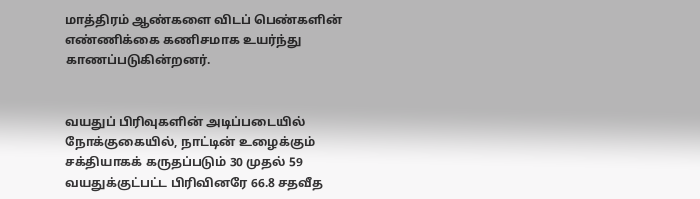மாத்திரம் ஆண்களை விடப் பெண்களின் எண்ணிக்கை கணிசமாக உயர்ந்து காணப்படுகின்றனர்.


வயதுப் பிரிவுகளின் அடிப்படையில் நோக்குகையில், நாட்டின் உழைக்கும் சக்தியாகக் கருதப்படும் 30 முதல் 59 வயதுக்குட்பட்ட பிரிவினரே 66.8 சதவீத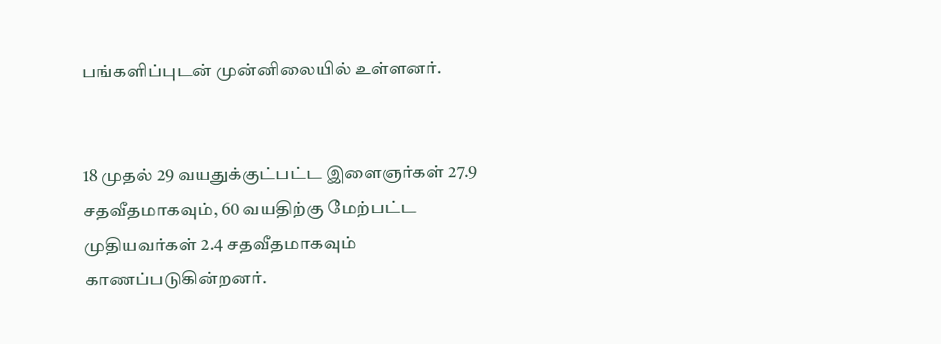பங்களிப்புடன் முன்னிலையில் உள்ளனர்.


18 முதல் 29 வயதுக்குட்பட்ட இளைஞர்கள் 27.9 சதவீதமாகவும், 60 வயதிற்கு மேற்பட்ட முதியவர்கள் 2.4 சதவீதமாகவும் காணப்படுகின்றனர்.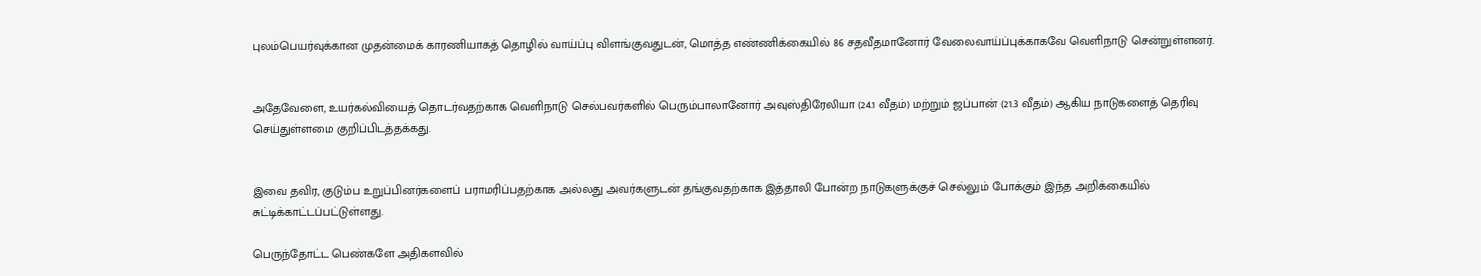புலம்பெயர்வுக்கான முதன்மைக் காரணியாகத் தொழில் வாய்ப்பு விளங்குவதுடன், மொத்த எண்ணிக்கையில் 86 சதவீதமானோர் வேலைவாய்ப்புக்காகவே வெளிநாடு சென்றுள்ளனர்.


அதேவேளை, உயர்கல்வியைத் தொடர்வதற்காக வெளிநாடு செல்பவர்களில் பெரும்பாலானோர் அவுஸ்திரேலியா (24.1 வீதம்) மற்றும் ஜப்பான் (21.3 வீதம்) ஆகிய நாடுகளைத் தெரிவு செய்துள்ளமை குறிப்பிடத்தக்கது.


இவை தவிர, குடும்ப உறுப்பினர்களைப் பராமரிப்பதற்காக அல்லது அவர்களுடன் தங்குவதற்காக இத்தாலி போன்ற நாடுகளுக்குச் செல்லும் போக்கும் இந்த அறிக்கையில் சுட்டிக்காட்டப்பட்டுள்ளது.

பெருந்தோட்ட பெண்களே அதிகளவில்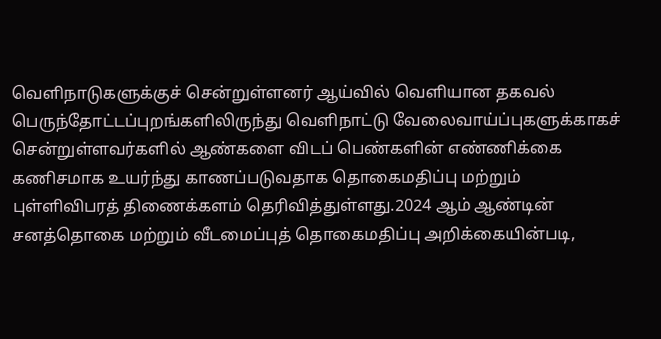வெளிநாடுகளுக்குச் சென்றுள்ளனர் ஆய்வில் வெளியான தகவல் பெருந்தோட்டப்புறங்களிலிருந்து வெளிநாட்டு வேலைவாய்ப்புகளுக்காகச் சென்றுள்ளவர்களில் ஆண்களை விடப் பெண்களின் எண்ணிக்கை கணிசமாக உயர்ந்து காணப்படுவதாக தொகைமதிப்பு மற்றும் புள்ளிவிபரத் திணைக்களம் தெரிவித்துள்ளது.2024 ஆம் ஆண்டின் சனத்தொகை மற்றும் வீடமைப்புத் தொகைமதிப்பு அறிக்கையின்படி,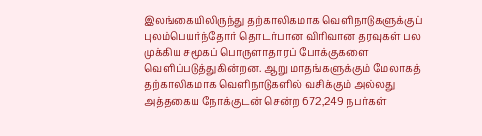இலங்கையிலிருந்து தற்காலிகமாக வெளிநாடுகளுக்குப் புலம்பெயர்ந்தோர் தொடர்பான விரிவான தரவுகள் பல முக்கிய சமூகப் பொருளாதாரப் போக்குகளை வெளிப்படுத்துகின்றன. ஆறு மாதங்களுக்கும் மேலாகத் தற்காலிகமாக வெளிநாடுகளில் வசிக்கும் அல்லது அத்தகைய நோக்குடன் சென்ற 672,249 நபர்கள்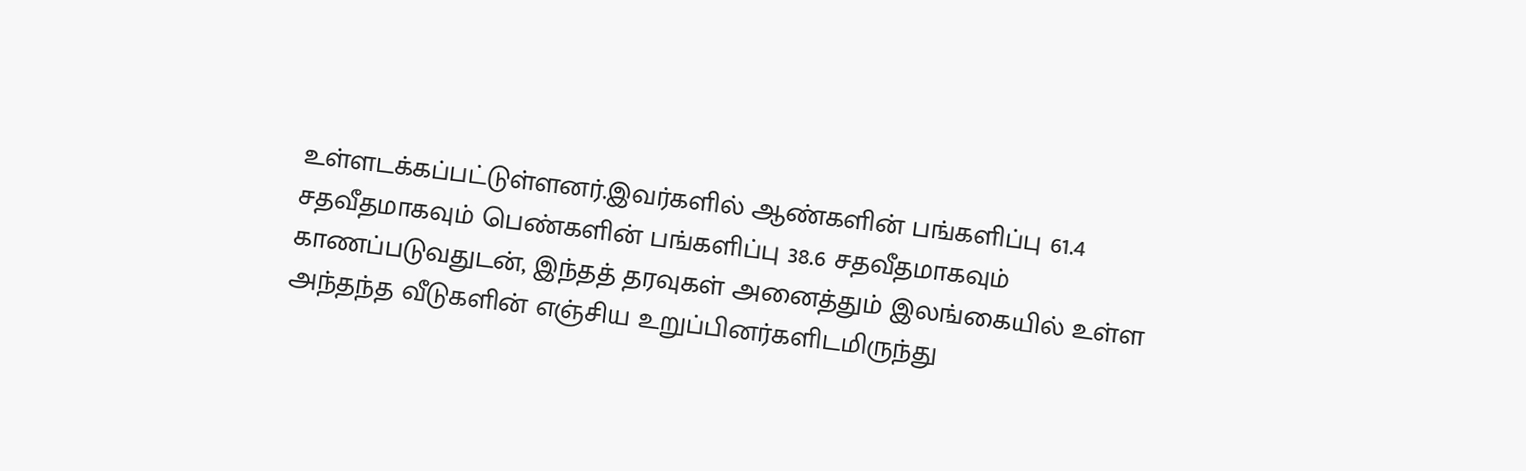உள்ளடக்கப்பட்டுள்ளனர்.இவர்களில் ஆண்களின் பங்களிப்பு 61.4 சதவீதமாகவும் பெண்களின் பங்களிப்பு 38.6 சதவீதமாகவும் காணப்படுவதுடன், இந்தத் தரவுகள் அனைத்தும் இலங்கையில் உள்ள அந்தந்த வீடுகளின் எஞ்சிய உறுப்பினர்களிடமிருந்து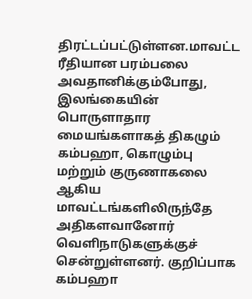திரட்டப்பட்டுள்ளன.மாவட்ட ரீதியான பரம்பலை அவதானிக்கும்போது, இலங்கையின் பொருளாதார மையங்களாகத் திகழும் கம்பஹா, கொழும்பு மற்றும் குருணாகலை ஆகிய மாவட்டங்களிலிருந்தே அதிகளவானோர் வெளிநாடுகளுக்குச் சென்றுள்ளனர். குறிப்பாக கம்பஹா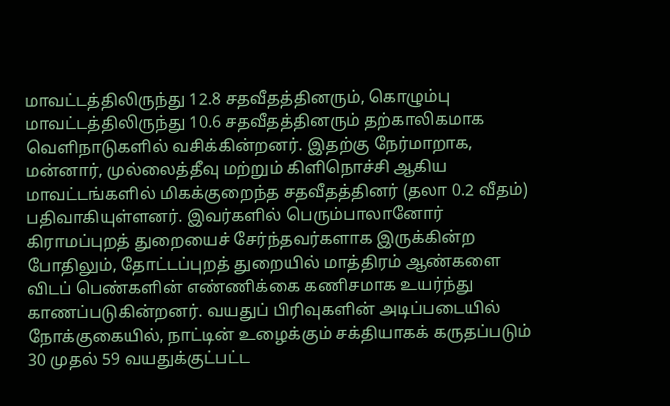மாவட்டத்திலிருந்து 12.8 சதவீதத்தினரும், கொழும்பு மாவட்டத்திலிருந்து 10.6 சதவீதத்தினரும் தற்காலிகமாக வெளிநாடுகளில் வசிக்கின்றனர். இதற்கு நேர்மாறாக, மன்னார், முல்லைத்தீவு மற்றும் கிளிநொச்சி ஆகிய மாவட்டங்களில் மிகக்குறைந்த சதவீதத்தினர் (தலா 0.2 வீதம்) பதிவாகியுள்ளனர். இவர்களில் பெரும்பாலானோர் கிராமப்புறத் துறையைச் சேர்ந்தவர்களாக இருக்கின்ற போதிலும், தோட்டப்புறத் துறையில் மாத்திரம் ஆண்களை விடப் பெண்களின் எண்ணிக்கை கணிசமாக உயர்ந்து காணப்படுகின்றனர். வயதுப் பிரிவுகளின் அடிப்படையில் நோக்குகையில், நாட்டின் உழைக்கும் சக்தியாகக் கருதப்படும் 30 முதல் 59 வயதுக்குட்பட்ட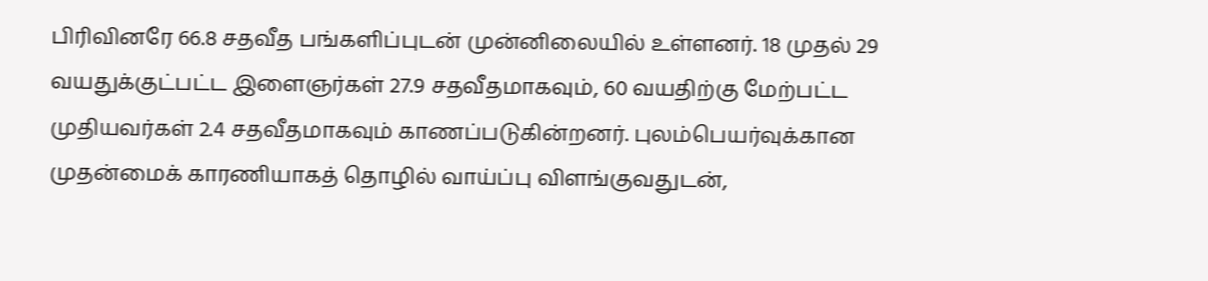பிரிவினரே 66.8 சதவீத பங்களிப்புடன் முன்னிலையில் உள்ளனர். 18 முதல் 29 வயதுக்குட்பட்ட இளைஞர்கள் 27.9 சதவீதமாகவும், 60 வயதிற்கு மேற்பட்ட முதியவர்கள் 2.4 சதவீதமாகவும் காணப்படுகின்றனர். புலம்பெயர்வுக்கான முதன்மைக் காரணியாகத் தொழில் வாய்ப்பு விளங்குவதுடன்,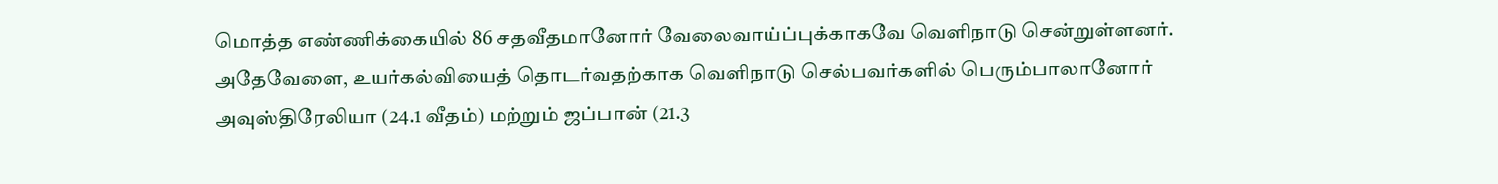மொத்த எண்ணிக்கையில் 86 சதவீதமானோர் வேலைவாய்ப்புக்காகவே வெளிநாடு சென்றுள்ளனர். அதேவேளை, உயர்கல்வியைத் தொடர்வதற்காக வெளிநாடு செல்பவர்களில் பெரும்பாலானோர் அவுஸ்திரேலியா (24.1 வீதம்) மற்றும் ஜப்பான் (21.3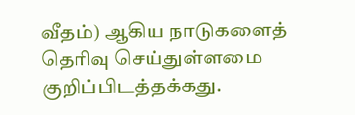வீதம்) ஆகிய நாடுகளைத் தெரிவு செய்துள்ளமை குறிப்பிடத்தக்கது.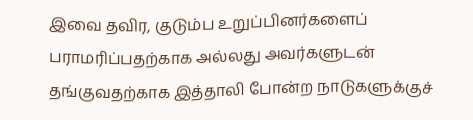இவை தவிர, குடும்ப உறுப்பினர்களைப் பராமரிப்பதற்காக அல்லது அவர்களுடன் தங்குவதற்காக இத்தாலி போன்ற நாடுகளுக்குச்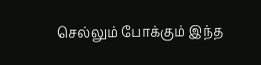செல்லும் போக்கும் இந்த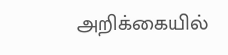அறிக்கையில்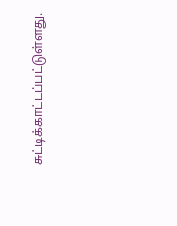சுட்டிக்காட்டப்பட்டுள்ளது.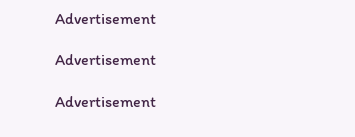Advertisement

Advertisement

Advertisement